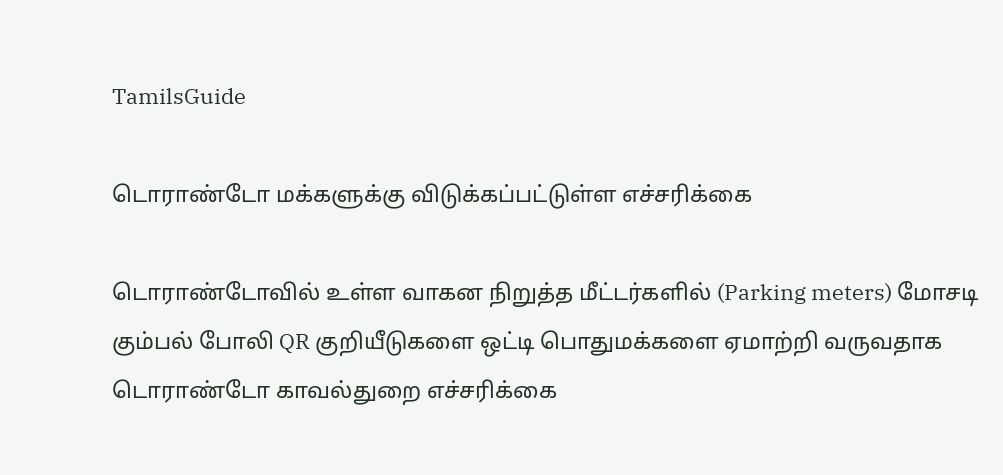TamilsGuide

டொராண்டோ மக்களுக்கு விடுக்கப்பட்டுள்ள எச்சரிக்கை

டொராண்டோவில் உள்ள வாகன நிறுத்த மீட்டர்களில் (Parking meters) மோசடி கும்பல் போலி QR குறியீடுகளை ஒட்டி பொதுமக்களை ஏமாற்றி வருவதாக டொராண்டோ காவல்துறை எச்சரிக்கை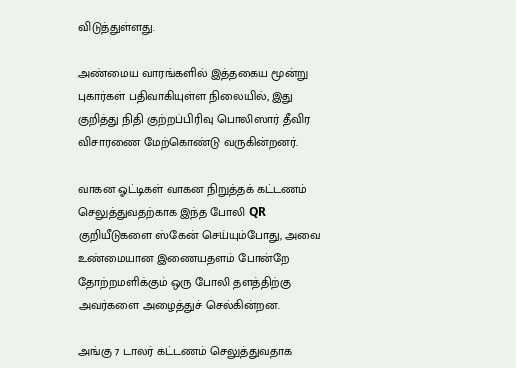விடுத்துள்ளது.

அண்மைய வாரங்களில் இத்தகைய மூன்று புகார்கள் பதிவாகியுள்ள நிலையில், இது குறித்து நிதி குற்றப்பிரிவு பொலிஸார் தீவிர விசாரணை மேற்கொண்டு வருகின்றனர்.

வாகன ஓட்டிகள் வாகன நிறுத்தக் கட்டணம் செலுத்துவதற்காக இந்த போலி QR குறியீடுகளை ஸ்கேன் செய்யும்போது, அவை உண்மையான இணையதளம் போன்றே தோற்றமளிக்கும் ஒரு போலி தளத்திற்கு அவர்களை அழைத்துச் செல்கின்றன.

அங்கு 7 டாலர் கட்டணம் செலுத்துவதாக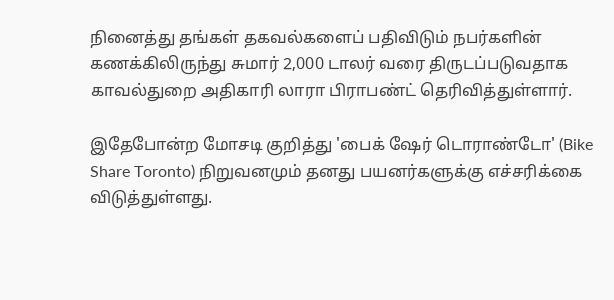நினைத்து தங்கள் தகவல்களைப் பதிவிடும் நபர்களின் கணக்கிலிருந்து சுமார் 2,000 டாலர் வரை திருடப்படுவதாக காவல்துறை அதிகாரி லாரா பிராபண்ட் தெரிவித்துள்ளார்.

இதேபோன்ற மோசடி குறித்து 'பைக் ஷேர் டொராண்டோ' (Bike Share Toronto) நிறுவனமும் தனது பயனர்களுக்கு எச்சரிக்கை விடுத்துள்ளது.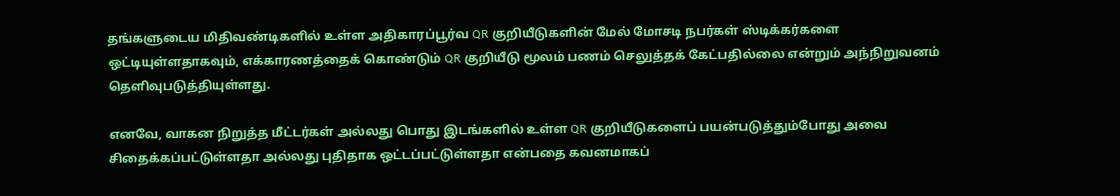தங்களுடைய மிதிவண்டிகளில் உள்ள அதிகாரப்பூர்வ QR குறியீடுகளின் மேல் மோசடி நபர்கள் ஸ்டிக்கர்களை ஒட்டியுள்ளதாகவும், எக்காரணத்தைக் கொண்டும் QR குறியீடு மூலம் பணம் செலுத்தக் கேட்பதில்லை என்றும் அந்நிறுவனம் தெளிவுபடுத்தியுள்ளது.

எனவே, வாகன நிறுத்த மீட்டர்கள் அல்லது பொது இடங்களில் உள்ள QR குறியீடுகளைப் பயன்படுத்தும்போது அவை சிதைக்கப்பட்டுள்ளதா அல்லது புதிதாக ஒட்டப்பட்டுள்ளதா என்பதை கவனமாகப்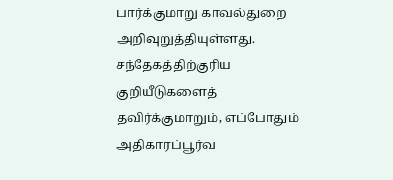பார்க்குமாறு காவல்துறை அறிவுறுத்தியுள்ளது. சந்தேகத்திற்குரிய குறியீடுகளைத் தவிர்க்குமாறும், எப்போதும் அதிகாரப்பூர்வ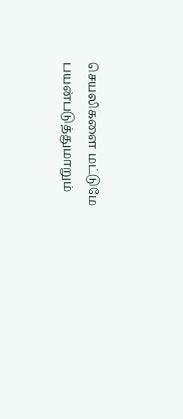செயலிகளை மட்டுமே பயன்படுத்துமாறும்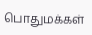பொதுமக்கள்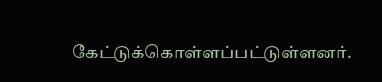கேட்டுக்கொள்ளப்பட்டுள்ளனர்.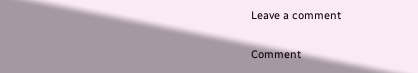Leave a comment

Comment